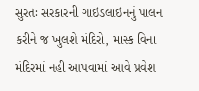સુરતઃ સરકારની ગાઇડલાઇનનું પાલન કરીને જ ખુલશે મંદિરો, માસ્ક વિના મંદિરમાં નહી આપવામાં આવે પ્રવેશ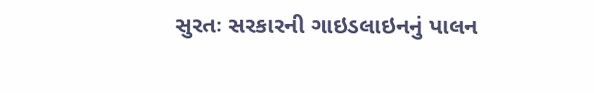સુરતઃ સરકારની ગાઇડલાઇનનું પાલન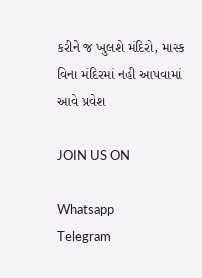કરીને જ ખુલશે મંદિરો, માસ્ક વિના મંદિરમાં નહી આપવામાં આવે પ્રવેશ

JOIN US ON

Whatsapp
Telegram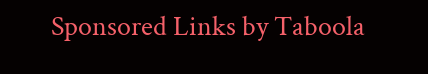Sponsored Links by Taboola